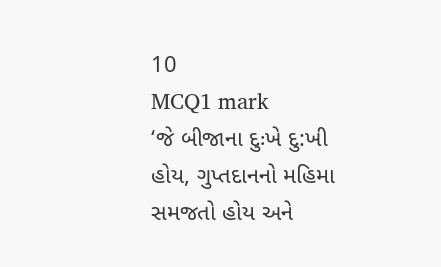10
MCQ1 mark
‘જે બીજાના દુઃખે દુ:ખી હોય, ગુપ્તદાનનો મહિમા સમજતો હોય અને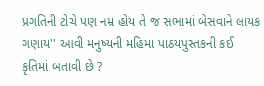પ્રગતિની ટોચે પણ નમ્ર હોય તે જ સભામાં બેસવાને લાયક ગણાય'' આવી મનુષ્યની મહિમા પાઠયપુસ્તકની કઈ કૃતિમાં બતાવી છે ?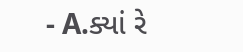- A.ક્યાં રે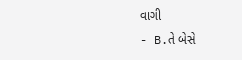વાગી
- B.તે બેસે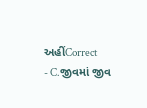અહીંCorrect
- C.જીવમાં જીવ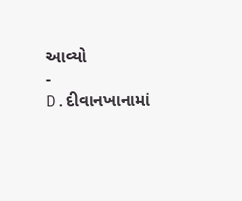આવ્યો
- D.દીવાનખાનામાં